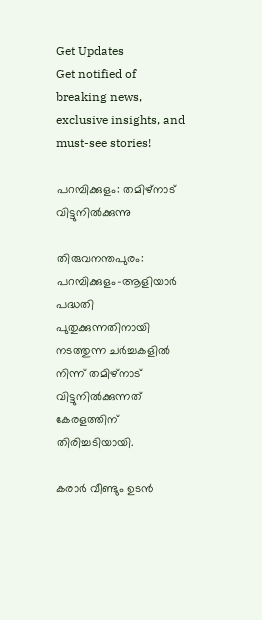Get Updates
Get notified of breaking news, exclusive insights, and must-see stories!

പറമ്പിക്കുളം: തമിഴ്നാട് വിട്ടുനില്‍ക്കുന്നു

തിരുവനന്തപുരം: പറമ്പിക്കുളം-ആളിയാര്‍ പദ്ധതി പുതുക്കുന്നതിനായി നടത്തുന്ന ചര്‍ച്ചകളില്‍ നിന്ന് തമിഴ്നാട് വിട്ടുനില്‍ക്കുന്നത് കേരളത്തിന് തിരിച്ചടിയായി.

കരാര്‍ വീണ്ടും ഉടന്‍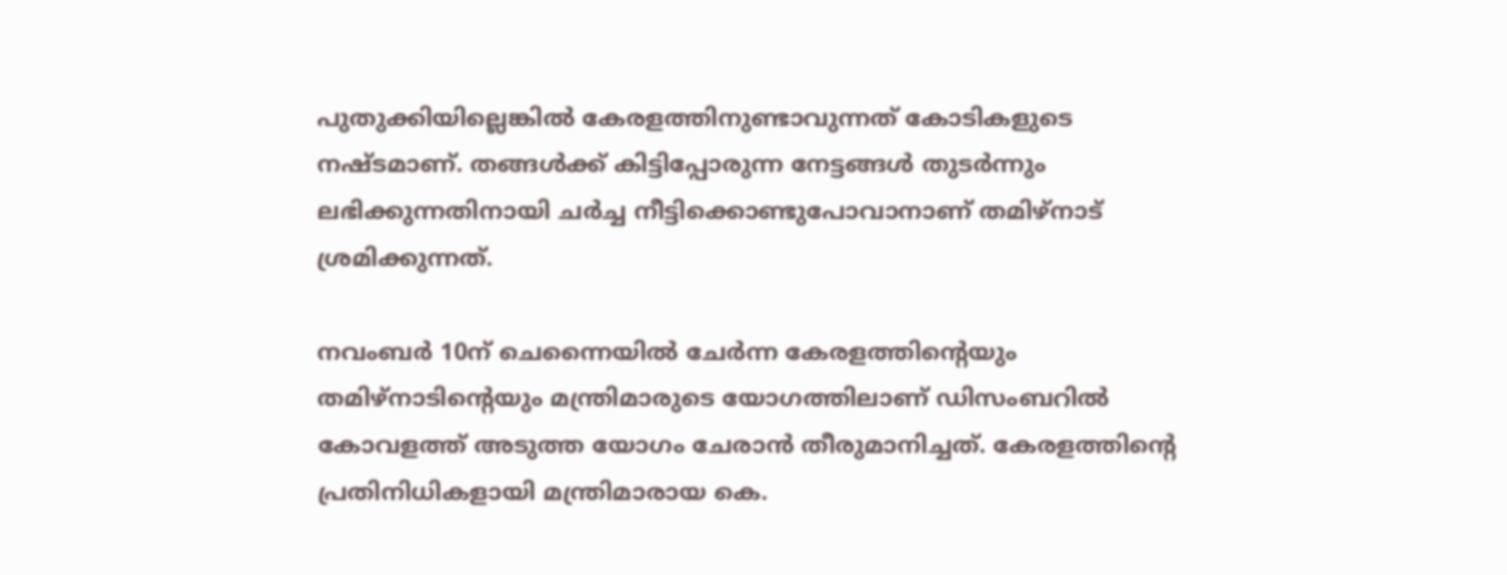പുതുക്കിയില്ലെങ്കില്‍ കേരളത്തിനുണ്ടാവുന്നത് കോടികളുടെ നഷ്ടമാണ്. തങ്ങള്‍ക്ക് കിട്ടിപ്പോരുന്ന നേട്ടങ്ങള്‍ തുടര്‍ന്നും ലഭിക്കുന്നതിനായി ചര്‍ച്ച നീട്ടിക്കൊണ്ടുപോവാനാണ് തമിഴ്നാട് ശ്രമിക്കുന്നത്.

നവംബര്‍ 10ന് ചെന്നൈയില്‍ ചേര്‍ന്ന കേരളത്തിന്റെയും തമിഴ്നാടിന്റെയും മന്ത്രിമാരുടെ യോഗത്തിലാണ് ഡിസംബറില്‍ കോവളത്ത് അടുത്ത യോഗം ചേരാന്‍ തീരുമാനിച്ചത്. കേരളത്തിന്റെ പ്രതിനിധികളായി മന്ത്രിമാരായ കെ.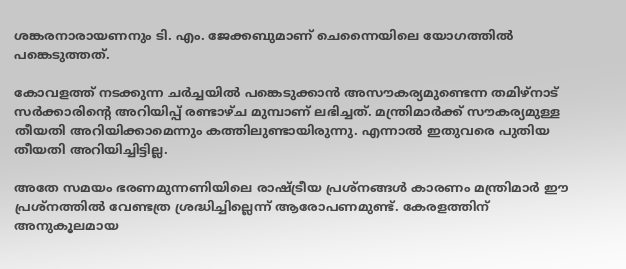ശങ്കരനാരായണനും ടി. എം. ജേക്കബുമാണ് ചെന്നൈയിലെ യോഗത്തില്‍ പങ്കെടുത്തത്.

കോവളത്ത് നടക്കുന്ന ചര്‍ച്ചയില്‍ പങ്കെടുക്കാന്‍ അസൗകര്യമുണ്ടെന്ന തമിഴ്നാട് സര്‍ക്കാരിന്റെ അറിയിപ്പ് രണ്ടാഴ്ച മുമ്പാണ് ലഭിച്ചത്. മന്ത്രിമാര്‍ക്ക് സൗകര്യമുള്ള തീയതി അറിയിക്കാമെന്നും കത്തിലുണ്ടായിരുന്നു. എന്നാല്‍ ഇതുവരെ പുതിയ തീയതി അറിയിച്ചിട്ടില്ല.

അതേ സമയം ഭരണമുന്നണിയിലെ രാഷ്ട്രീയ പ്രശ്നങ്ങള്‍ കാരണം മന്ത്രിമാര്‍ ഈ പ്രശ്നത്തില്‍ വേണ്ടത്ര ശ്രദ്ധിച്ചില്ലെന്ന് ആരോപണമുണ്ട്. കേരളത്തിന് അനുകൂലമായ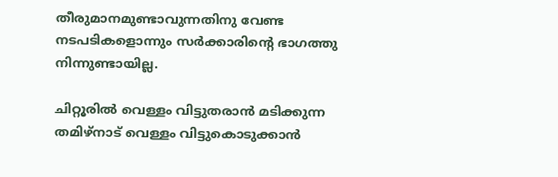തീരുമാനമുണ്ടാവുന്നതിനു വേണ്ട നടപടികളൊന്നും സര്‍ക്കാരിന്റെ ഭാഗത്തു നിന്നുണ്ടായില്ല.

ചിറ്റൂരില്‍ വെള്ളം വിട്ടുതരാന്‍ മടിക്കുന്ന തമിഴ്നാട് വെള്ളം വിട്ടുകൊടുക്കാന്‍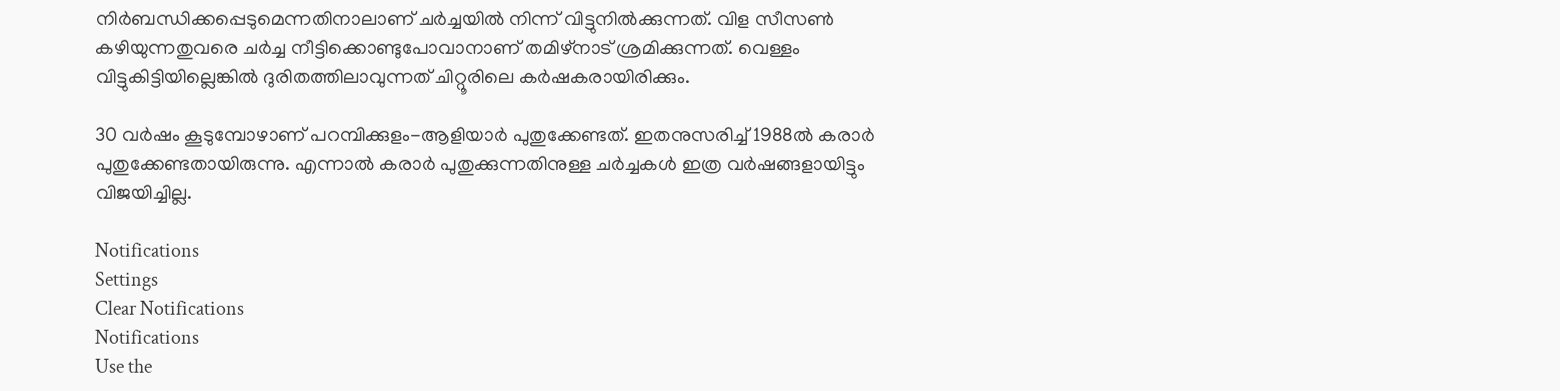നിര്‍ബന്ധിക്കപ്പെടുമെന്നതിനാലാണ് ചര്‍ച്ചയില്‍ നിന്ന് വിട്ടുനില്‍ക്കുന്നത്. വിള സീസണ്‍ കഴിയുന്നതുവരെ ചര്‍ച്ച നീട്ടിക്കൊണ്ടുപോവാനാണ് തമിഴ്നാട് ശ്രമിക്കുന്നത്. വെള്ളം വിട്ടുകിട്ടിയില്ലെങ്കില്‍ ദുരിതത്തിലാവുന്നത് ചിറ്റൂരിലെ കര്‍ഷകരായിരിക്കും.

30 വര്‍ഷം കൂടുമ്പോഴാണ് പറമ്പിക്കുളം-ആളിയാര്‍ പുതുക്കേണ്ടത്. ഇതനുസരിച്ച് 1988ല്‍ കരാര്‍ പുതുക്കേണ്ടതായിരുന്നു. എന്നാല്‍ കരാര്‍ പുതുക്കുന്നതിനുള്ള ചര്‍ച്ചകള്‍ ഇത്ര വര്‍ഷങ്ങളായിട്ടും വിജയിച്ചില്ല.

Notifications
Settings
Clear Notifications
Notifications
Use the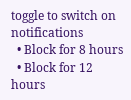toggle to switch on notifications
  • Block for 8 hours
  • Block for 12 hours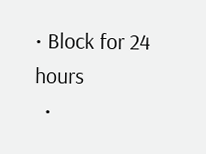• Block for 24 hours
  •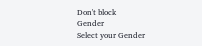Don't block
Gender
Select your Gender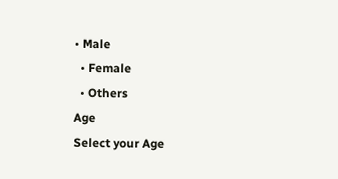• Male
  • Female
  • Others
Age
Select your Age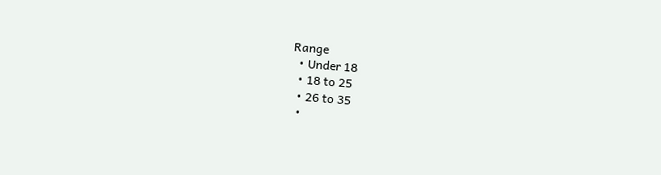Range
  • Under 18
  • 18 to 25
  • 26 to 35
  •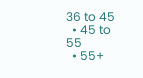36 to 45
  • 45 to 55
  • 55+